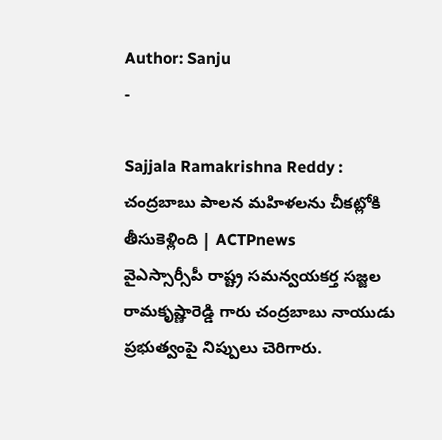Author: Sanju
-

Sajjala Ramakrishna Reddy : చంద్రబాబు పాలన మహిళలను చీకట్లోకి తీసుకెళ్లింది | ACTPnews
వైఎస్సార్సీపీ రాష్ట్ర సమన్వయకర్త సజ్జల రామకృష్ణారెడ్డి గారు చంద్రబాబు నాయుడు ప్రభుత్వంపై నిప్పులు చెరిగారు.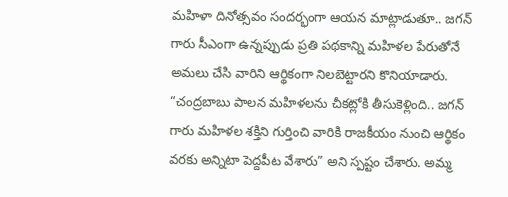మహిళా దినోత్సవం సందర్భంగా ఆయన మాట్లాడుతూ.. జగన్ గారు సీఎంగా ఉన్నప్పుడు ప్రతి పథకాన్ని మహిళల పేరుతోనే అమలు చేసి వారిని ఆర్థికంగా నిలబెట్టారని కొనియాడారు. “చంద్రబాబు పాలన మహిళలను చీకట్లోకి తీసుకెళ్లింది.. జగన్ గారు మహిళల శక్తిని గుర్తించి వారికి రాజకీయం నుంచి ఆర్థికం వరకు అన్నిటా పెద్దపీట వేశారు” అని స్పష్టం చేశారు. అమ్మ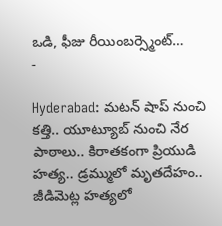ఒడి, ఫీజు రీయింబర్స్మెంట్…
-

Hyderabad: మటన్ షాప్ నుంచి కత్తి.. యూట్యూబ్ నుంచి నేర పాఠాలు.. కిరాతకంగా ప్రియుడి హత్య.. డ్రమ్ములో మృతదేహం.. జీడిమెట్ల హత్యలో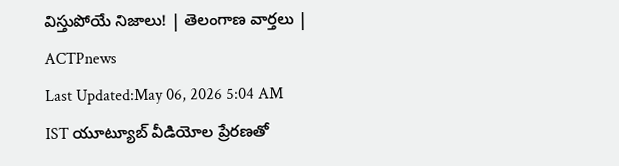విస్తుపోయే నిజాలు! | తెలంగాణ వార్తలు | ACTPnews
Last Updated:May 06, 2026 5:04 AM IST యూట్యూబ్ వీడియోల ప్రేరణతో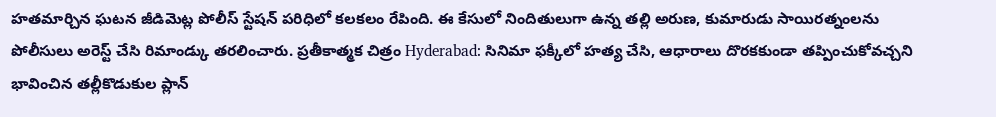హతమార్చిన ఘటన జీడిమెట్ల పోలీస్ స్టేషన్ పరిధిలో కలకలం రేపింది. ఈ కేసులో నిందితులుగా ఉన్న తల్లి అరుణ, కుమారుడు సాయిరత్నంలను పోలీసులు అరెస్ట్ చేసి రిమాండ్కు తరలించారు. ప్రతీకాత్మక చిత్రం Hyderabad: సినిమా ఫక్కీలో హత్య చేసి, ఆధారాలు దొరకకుండా తప్పించుకోవచ్చని భావించిన తల్లీకొడుకుల ప్లాన్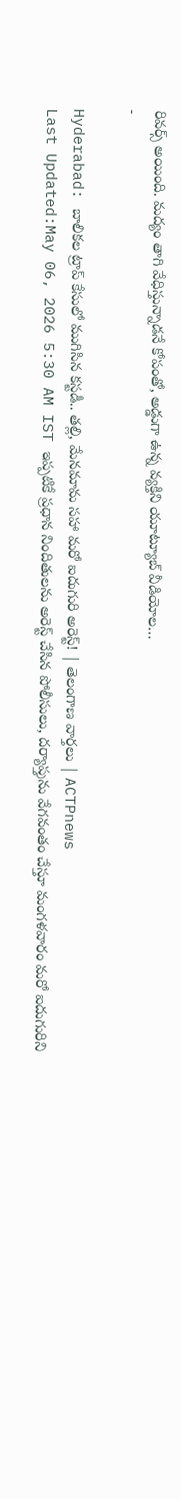రివర్స్ అయింది. మద్యం తాగి వేధిస్తున్నాడనే కోపంతో, అడ్డుగా ఉన్న వ్యక్తిని యూట్యూబ్ వీడియోల…
-

Hyderabad: బాలికల ట్రాప్ కేసులో ముగిసిన కస్టడీ.. తల్లి, మేనమామ సహా మరో ఐదుగురి అరెస్ట్! | తెలంగాణ వార్తలు | ACTPnews
Last Updated:May 06, 2026 5:30 AM IST ఇప్పటికే ప్రధాన నిందితులను అరెస్ట్ చేసిన పోలీసులు, దర్యాప్తును వేగవంతం చేస్తూ మంగళవారం మరో ఐదుగురిని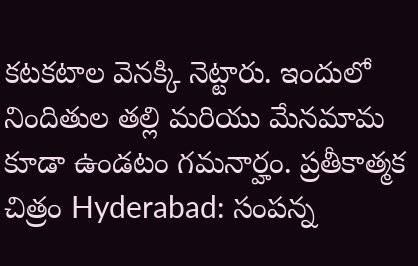కటకటాల వెనక్కి నెట్టారు. ఇందులో నిందితుల తల్లి మరియు మేనమామ కూడా ఉండటం గమనార్హం. ప్రతీకాత్మక చిత్రం Hyderabad: సంపన్న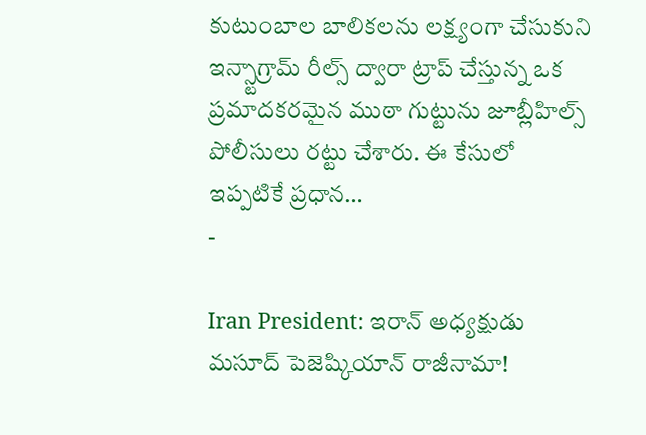కుటుంబాల బాలికలను లక్ష్యంగా చేసుకుని ఇన్స్టాగ్రామ్ రీల్స్ ద్వారా ట్రాప్ చేస్తున్న ఒక ప్రమాదకరమైన ముఠా గుట్టును జూబ్లీహిల్స్ పోలీసులు రట్టు చేశారు. ఈ కేసులో ఇప్పటికే ప్రధాన…
-

Iran President: ఇరాన్ అధ్యక్షుడు మసూద్ పెజెష్కియాన్ రాజీనామా!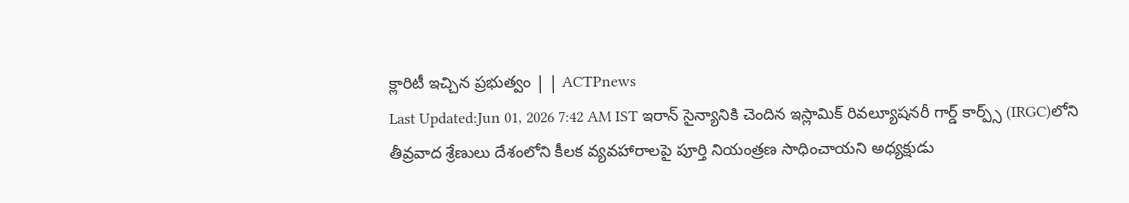క్లారిటీ ఇచ్చిన ప్రభుత్వం | | ACTPnews
Last Updated:Jun 01, 2026 7:42 AM IST ఇరాన్ సైన్యానికి చెందిన ఇస్లామిక్ రివల్యూషనరీ గార్డ్ కార్ప్స్ (IRGC)లోని తీవ్రవాద శ్రేణులు దేశంలోని కీలక వ్యవహారాలపై పూర్తి నియంత్రణ సాధించాయని అధ్యక్షుడు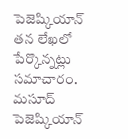పెజెష్కియాన్ తన లేఖలో పేర్కొన్నట్లు సమాచారం. మసూద్ పెజెష్కియాన్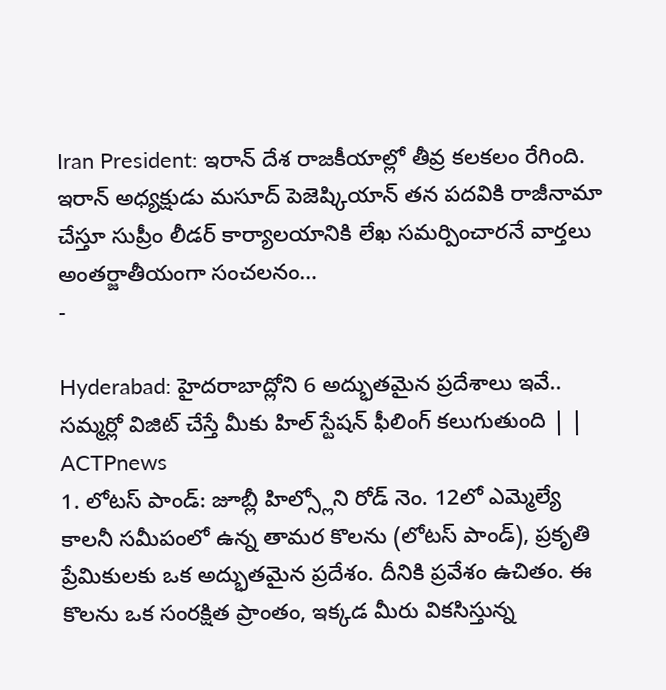Iran President: ఇరాన్ దేశ రాజకీయాల్లో తీవ్ర కలకలం రేగింది. ఇరాన్ అధ్యక్షుడు మసూద్ పెజెష్కియాన్ తన పదవికి రాజీనామా చేస్తూ సుప్రీం లీడర్ కార్యాలయానికి లేఖ సమర్పించారనే వార్తలు అంతర్జాతీయంగా సంచలనం…
-

Hyderabad: హైదరాబాద్లోని 6 అద్భుతమైన ప్రదేశాలు ఇవే.. సమ్మర్లో విజిట్ చేస్తే మీకు హిల్ స్టేషన్ ఫీలింగ్ కలుగుతుంది | | ACTPnews
1. లోటస్ పాండ్: జూబ్లీ హిల్స్లోని రోడ్ నెం. 12లో ఎమ్మెల్యే కాలనీ సమీపంలో ఉన్న తామర కొలను (లోటస్ పాండ్), ప్రకృతి ప్రేమికులకు ఒక అద్భుతమైన ప్రదేశం. దీనికి ప్రవేశం ఉచితం. ఈ కొలను ఒక సంరక్షిత ప్రాంతం, ఇక్కడ మీరు వికసిస్తున్న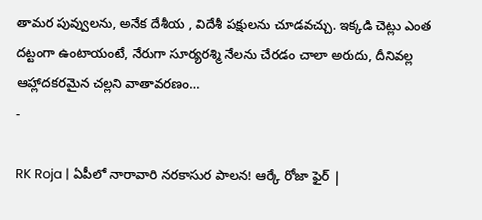తామర పువ్వులను, అనేక దేశీయ , విదేశీ పక్షులను చూడవచ్చు. ఇక్కడి చెట్లు ఎంత దట్టంగా ఉంటాయంటే, నేరుగా సూర్యరశ్మి నేలను చేరడం చాలా అరుదు, దీనివల్ల ఆహ్లాదకరమైన చల్లని వాతావరణం…
-

RK Roja | ఏపీలో నారావారి నరకాసుర పాలన! ఆర్కే రోజా ఫైర్ |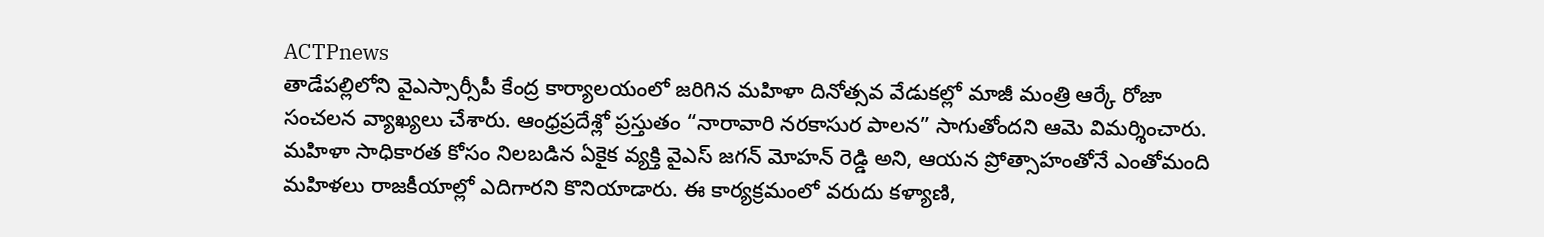ACTPnews
తాడేపల్లిలోని వైఎస్సార్సీపీ కేంద్ర కార్యాలయంలో జరిగిన మహిళా దినోత్సవ వేడుకల్లో మాజీ మంత్రి ఆర్కే రోజా సంచలన వ్యాఖ్యలు చేశారు. ఆంధ్రప్రదేశ్లో ప్రస్తుతం “నారావారి నరకాసుర పాలన” సాగుతోందని ఆమె విమర్శించారు. మహిళా సాధికారత కోసం నిలబడిన ఏకైక వ్యక్తి వైఎస్ జగన్ మోహన్ రెడ్డి అని, ఆయన ప్రోత్సాహంతోనే ఎంతోమంది మహిళలు రాజకీయాల్లో ఎదిగారని కొనియాడారు. ఈ కార్యక్రమంలో వరుదు కళ్యాణి,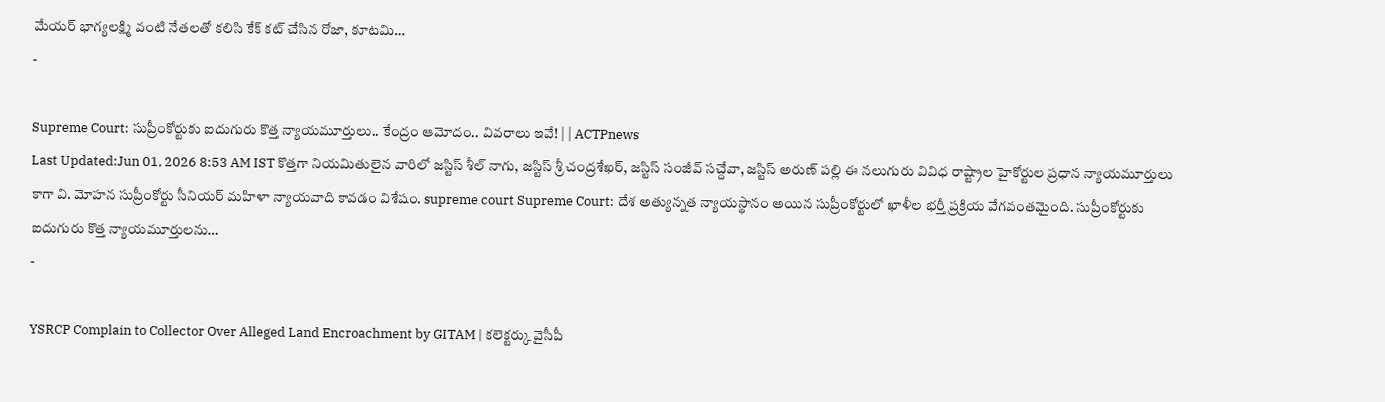మేయర్ భాగ్యలక్ష్మి వంటి నేతలతో కలిసి కేక్ కట్ చేసిన రోజా, కూటమి…
-

Supreme Court: సుప్రీంకోర్టుకు ఐదుగురు కొత్త న్యాయమూర్తులు.. కేంద్రం ఆమోదం.. వివరాలు ఇవే! | | ACTPnews
Last Updated:Jun 01, 2026 8:53 AM IST కొత్తగా నియమితులైన వారిలో జస్టిస్ శీల్ నాగు, జస్టిస్ శ్రీ చంద్రశేఖర్, జస్టిస్ సంజీవ్ సచ్దేవా, జస్టిస్ అరుణ్ పల్లి ఈ నలుగురు వివిధ రాష్ట్రాల హైకోర్టుల ప్రధాన న్యాయమూర్తులు కాగా వి. మోహన సుప్రీంకోర్టు సీనియర్ మహిళా న్యాయవాది కావడం విశేషం. supreme court Supreme Court: దేశ అత్యున్నత న్యాయస్థానం అయిన సుప్రీంకోర్టులో ఖాళీల భర్తీ ప్రక్రియ వేగవంతమైంది. సుప్రీంకోర్టుకు ఐదుగురు కొత్త న్యాయమూర్తులను…
-

YSRCP Complain to Collector Over Alleged Land Encroachment by GITAM | కలెక్టర్కు వైసీపీ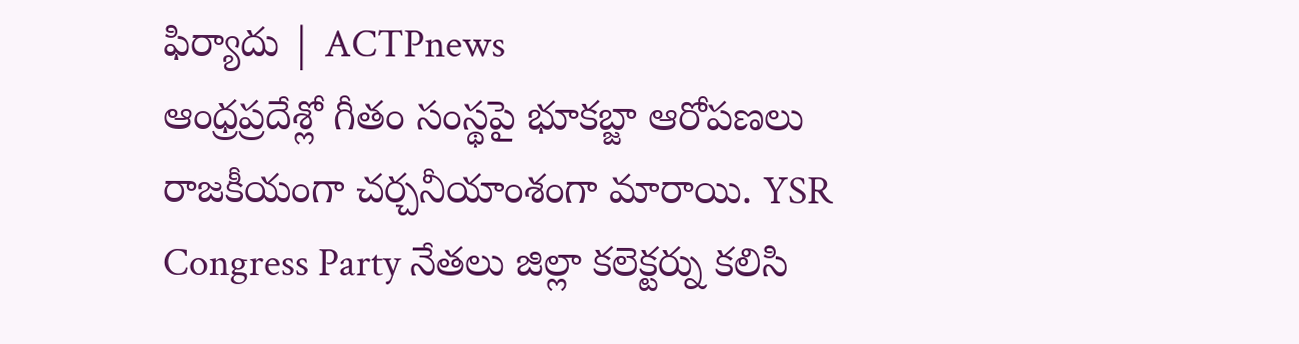ఫిర్యాదు | ACTPnews
ఆంధ్రప్రదేశ్లో గీతం సంస్థపై భూకబ్జా ఆరోపణలు రాజకీయంగా చర్చనీయాంశంగా మారాయి. YSR Congress Party నేతలు జిల్లా కలెక్టర్ను కలిసి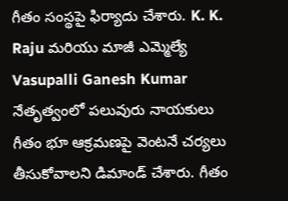గీతం సంస్థపై ఫిర్యాదు చేశారు. K. K. Raju మరియు మాజీ ఎమ్మెల్యే Vasupalli Ganesh Kumar నేతృత్వంలో పలువురు నాయకులు గీతం భూ ఆక్రమణపై వెంటనే చర్యలు తీసుకోవాలని డిమాండ్ చేశారు. గీతం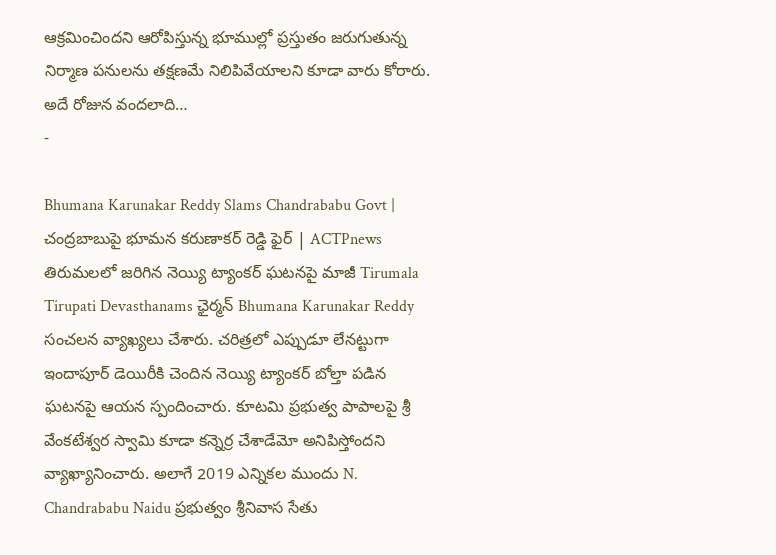ఆక్రమించిందని ఆరోపిస్తున్న భూముల్లో ప్రస్తుతం జరుగుతున్న నిర్మాణ పనులను తక్షణమే నిలిపివేయాలని కూడా వారు కోరారు. అదే రోజున వందలాది…
-

Bhumana Karunakar Reddy Slams Chandrababu Govt | చంద్రబాబుపై భూమన కరుణాకర్ రెడ్డి ఫైర్ | ACTPnews
తిరుమలలో జరిగిన నెయ్యి ట్యాంకర్ ఘటనపై మాజీ Tirumala Tirupati Devasthanams ఛైర్మన్ Bhumana Karunakar Reddy సంచలన వ్యాఖ్యలు చేశారు. చరిత్రలో ఎప్పుడూ లేనట్టుగా ఇందాపూర్ డెయిరీకి చెందిన నెయ్యి ట్యాంకర్ బోల్తా పడిన ఘటనపై ఆయన స్పందించారు. కూటమి ప్రభుత్వ పాపాలపై శ్రీ వేంకటేశ్వర స్వామి కూడా కన్నెర్ర చేశాడేమో అనిపిస్తోందని వ్యాఖ్యానించారు. అలాగే 2019 ఎన్నికల ముందు N. Chandrababu Naidu ప్రభుత్వం శ్రీనివాస సేతు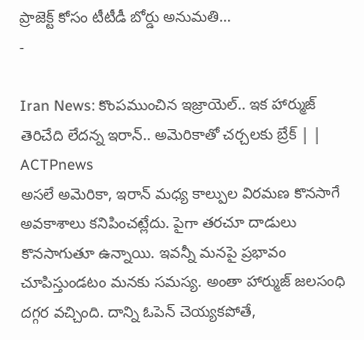ప్రాజెక్ట్ కోసం టీటీడీ బోర్డు అనుమతి…
-

Iran News: కొంపముంచిన ఇజ్రాయెల్.. ఇక హార్ముజ్ తెరిచేది లేదన్న ఇరాన్.. అమెరికాతో చర్చలకు బ్రేక్ | | ACTPnews
అసలే అమెరికా, ఇరాన్ మధ్య కాల్పుల విరమణ కొనసాగే అవకాశాలు కనిపించట్లేదు. పైగా తరచూ దాడులు కొనసాగుతూ ఉన్నాయి. ఇవన్నీ మనపై ప్రభావం చూపిస్తుండటం మనకు సమస్య. అంతా హార్ముజ్ జలసంధి దగ్గర వచ్చింది. దాన్ని ఓపెన్ చెయ్యకపోతే,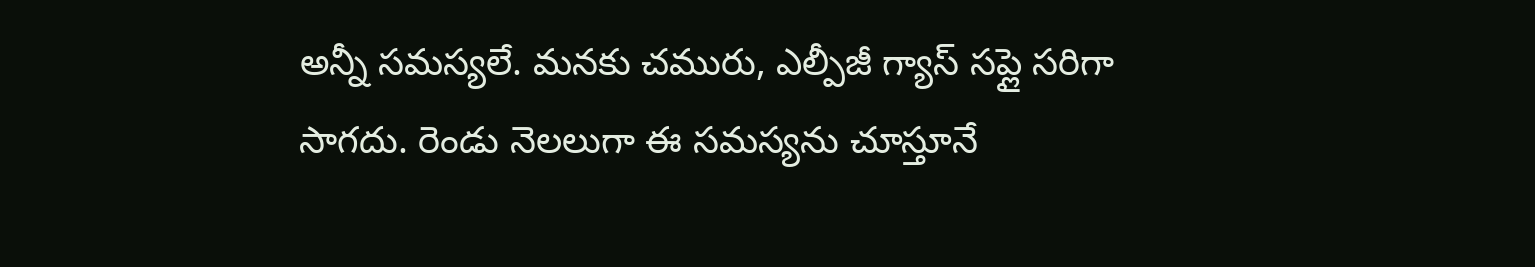అన్నీ సమస్యలే. మనకు చమురు, ఎల్పీజీ గ్యాస్ సప్లై సరిగా సాగదు. రెండు నెలలుగా ఈ సమస్యను చూస్తూనే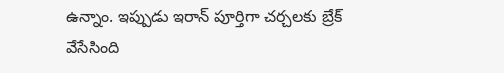ఉన్నాం. ఇప్పుడు ఇరాన్ పూర్తిగా చర్చలకు బ్రేక్ వేసేసింది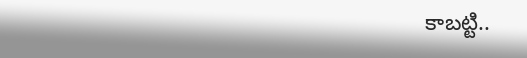కాబట్టి..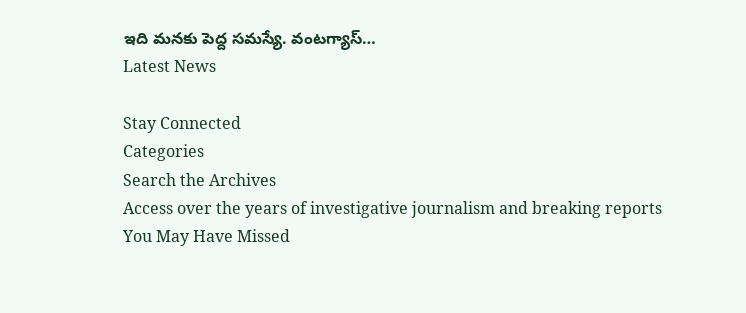ఇది మనకు పెద్ద సమస్యే. వంటగ్యాస్…
Latest News

Stay Connected
Categories
Search the Archives
Access over the years of investigative journalism and breaking reports
You May Have Missed